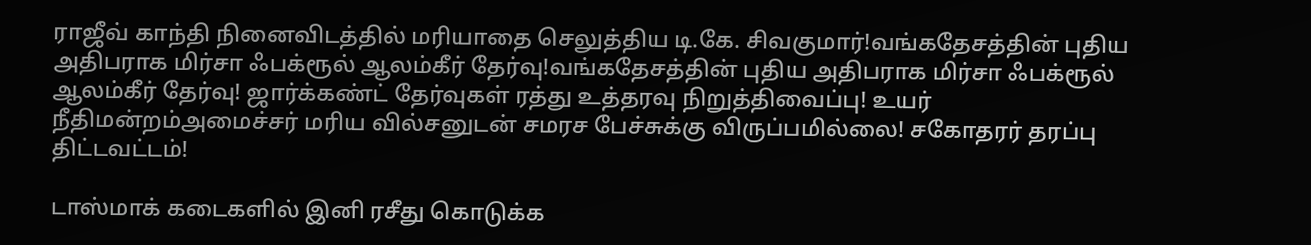ராஜீவ் காந்தி நினைவிடத்தில் மரியாதை செலுத்திய டி.கே. சிவகுமார்!வங்கதேசத்தின் புதிய அதிபராக மிர்சா ஃபக்ரூல் ஆலம்கீர் தேர்வு!வங்கதேசத்தின் புதிய அதிபராக மிர்சா ஃபக்ரூல் ஆலம்கீர் தேர்வு! ஜார்க்கண்ட் தேர்வுகள் ரத்து உத்தரவு நிறுத்திவைப்பு! உயர் நீதிமன்றம்அமைச்சர் மரிய வில்சனுடன் சமரச பேச்சுக்கு விருப்பமில்லை! சகோதரர் தரப்பு திட்டவட்டம்!

டாஸ்மாக் கடைகளில் இனி ரசீது கொடுக்க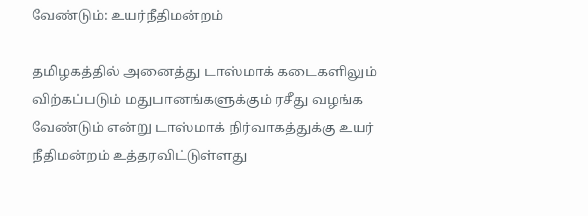வேண்டும்: உயர்நீதிமன்றம்

தமிழகத்தில் அனைத்து டாஸ்மாக் கடைகளிலும் விற்கப்படும் மதுபானங்களுக்கும் ரசீது வழங்க வேண்டும் என்று டாஸ்மாக் நிர்வாகத்துக்கு உயர் நீதிமன்றம் உத்தரவிட்டுள்ளது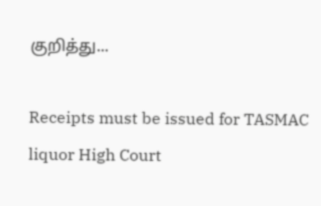குறித்து...

Receipts must be issued for TASMAC liquor High Court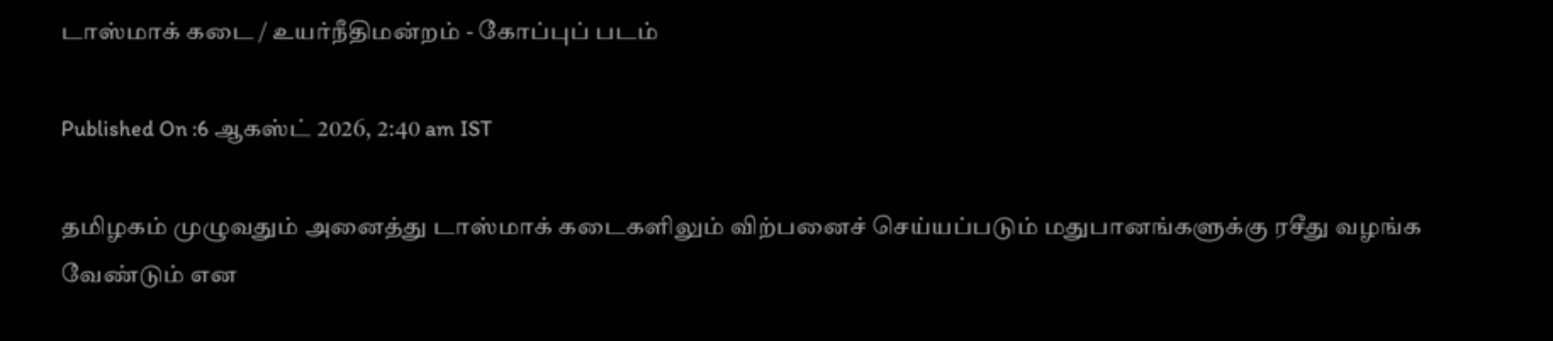டாஸ்மாக் கடை / உயர்நீதிமன்றம் - கோப்புப் படம்

Published On :6 ஆகஸ்ட் 2026, 2:40 am IST

தமிழகம் முழுவதும் அனைத்து டாஸ்மாக் கடைகளிலும் விற்பனைச் செய்யப்படும் மதுபானங்களுக்கு ரசீது வழங்க வேண்டும் என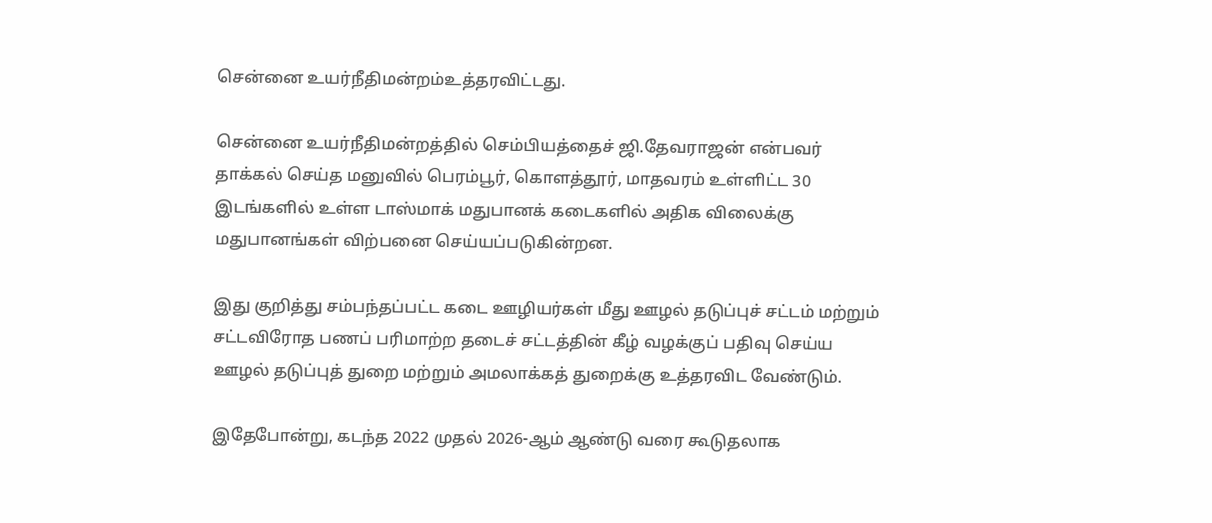சென்னை உயர்நீதிமன்றம்உத்தரவிட்டது.

சென்னை உயர்நீதிமன்றத்தில் செம்பியத்தைச் ஜி.தேவராஜன் என்பவர் தாக்கல் செய்த மனுவில் பெரம்பூர், கொளத்தூர், மாதவரம் உள்ளிட்ட 30 இடங்களில் உள்ள டாஸ்மாக் மதுபானக் கடைகளில் அதிக விலைக்கு மதுபானங்கள் விற்பனை செய்யப்படுகின்றன.

இது குறித்து சம்பந்தப்பட்ட கடை ஊழியர்கள் மீது ஊழல் தடுப்புச் சட்டம் மற்றும் சட்டவிரோத பணப் பரிமாற்ற தடைச் சட்டத்தின் கீழ் வழக்குப் பதிவு செய்ய ஊழல் தடுப்புத் துறை மற்றும் அமலாக்கத் துறைக்கு உத்தரவிட வேண்டும்.

இதேபோன்று, கடந்த 2022 முதல் 2026-ஆம் ஆண்டு வரை கூடுதலாக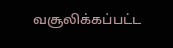வசூலிக்கப்பட்ட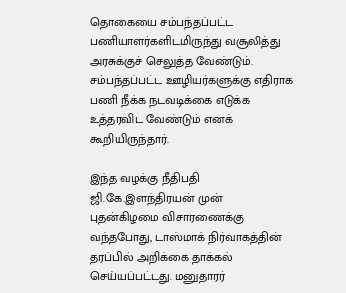தொகையை சம்பந்தப்பட்ட பணியாளர்களிடமிருந்து வசூலித்து அரசுக்குச் செலுத்த வேண்டும். சம்பந்தப்பட்ட ஊழியர்களுக்கு எதிராக பணி நீக்க நடவடிக்கை எடுக்க உத்தரவிட வேண்டும் எனக் கூறியிருந்தார்.

இந்த வழக்கு நீதிபதி ஜி.கே.இளந்திரயன் முன் புதன்கிழமை விசாரணைக்கு வந்தபோது, டாஸ்மாக் நிர்வாகத்தின் தரப்பில் அறிக்கை தாக்கல் செய்யப்பட்டது. மனுதாரர்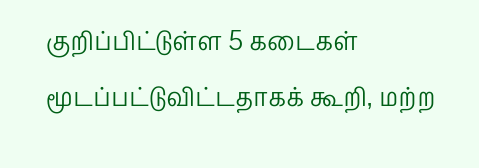குறிப்பிட்டுள்ள 5 கடைகள் மூடப்பட்டுவிட்டதாகக் கூறி, மற்ற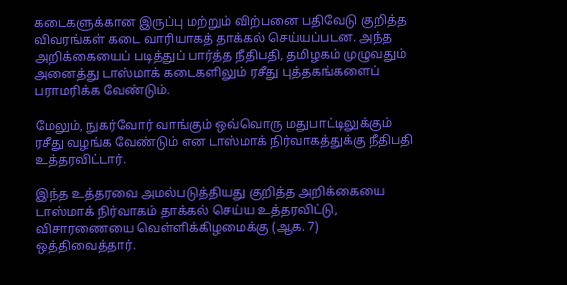கடைகளுக்கான இருப்பு மற்றும் விற்பனை பதிவேடு குறித்த விவரங்கள் கடை வாரியாகத் தாக்கல் செய்யப்படன. அந்த அறிக்கையைப் படித்துப் பார்த்த நீதிபதி, தமிழகம் முழுவதும் அனைத்து டாஸ்மாக் கடைகளிலும் ரசீது புத்தகங்களைப் பராமரிக்க வேண்டும்.

மேலும், நுகர்வோர் வாங்கும் ஒவ்வொரு மதுபாட்டிலுக்கும் ரசீது வழங்க வேண்டும் என டாஸ்மாக் நிர்வாகத்துக்கு நீதிபதி உத்தரவிட்டார்.

இந்த உத்தரவை அமல்படுத்தியது குறித்த அறிக்கையை டாஸ்மாக் நிர்வாகம் தாக்கல் செய்ய உத்தரவிட்டு, விசாரணையை வெள்ளிக்கிழமைக்கு (ஆக. 7) ஒத்திவைத்தார்.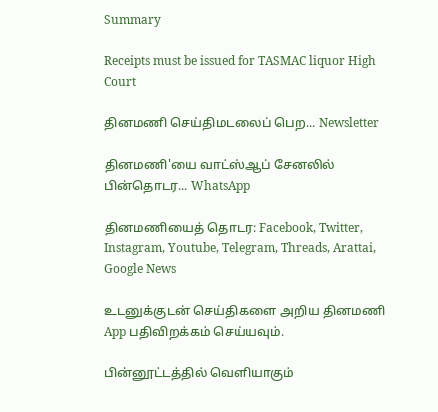Summary

Receipts must be issued for TASMAC liquor High Court

தினமணி செய்திமடலைப் பெற... Newsletter

தினமணி'யை வாட்ஸ்ஆப் சேனலில் பின்தொடர... WhatsApp

தினமணியைத் தொடர: Facebook, Twitter, Instagram, Youtube, Telegram, Threads, Arattai, Google News

உடனுக்குடன் செய்திகளை அறிய தினமணி App பதிவிறக்கம் செய்யவும்.

பின்னூட்டத்தில் வெளியாகும்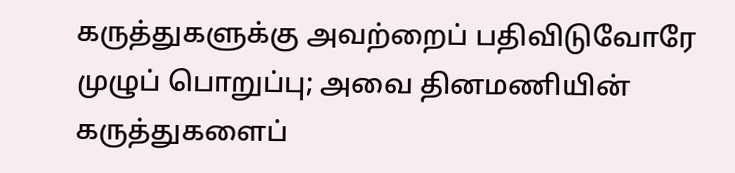கருத்துகளுக்கு அவற்றைப் பதிவிடுவோரே முழுப் பொறுப்பு; அவை தினமணியின் கருத்துகளைப்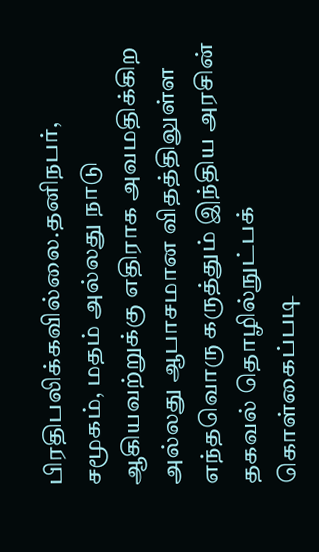பிரதிபலிக்கவில்லை.தனிநபர், சமூகம், மதம் அல்லது நாடு ஆகியவற்றுக்கு எதிராக அவமதிக்கிற அல்லது ஆபாசமான விதத்திலுள்ள எந்தவொரு கருத்தும் இந்திய அரசின் தகவல் தொழில்நுட்பக் கொள்கைப்படி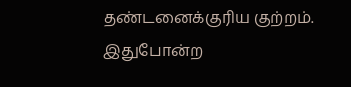தண்டனைக்குரிய குற்றம். இதுபோன்ற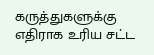கருத்துகளுக்கு எதிராக உரிய சட்ட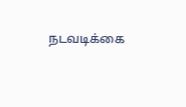நடவடிக்கை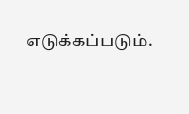எடுக்கப்படும்.